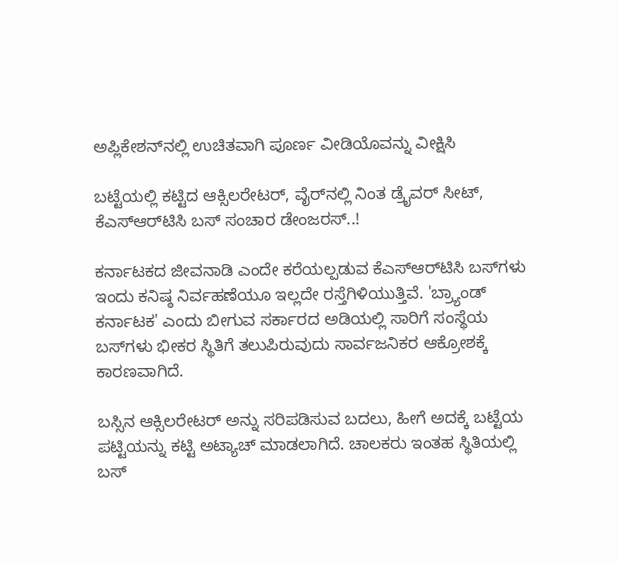ಅಪ್ಲಿಕೇಶನ್‌ನಲ್ಲಿ ಉಚಿತವಾಗಿ ಪೂರ್ಣ ವೀಡಿಯೊವನ್ನು ವೀಕ್ಷಿಸಿ

ಬಟ್ಟೆಯಲ್ಲಿ ಕಟ್ಟಿದ ಆಕ್ಸಿಲರೇಟರ್, ವೈರ್‌ನಲ್ಲಿ ನಿಂತ ಡ್ರೈವರ್ ಸೀಟ್, ಕೆಎಸ್‌ಆರ್‌ಟಿಸಿ ಬಸ್‌ ಸಂಚಾರ ಡೇಂಜರಸ್..!

ಕರ್ನಾಟಕದ ಜೀವನಾಡಿ ಎಂದೇ ಕರೆಯಲ್ಪಡುವ ಕೆಎಸ್‌ಆರ್‌ಟಿಸಿ ಬಸ್‌ಗಳು ಇಂದು ಕನಿಷ್ಠ ನಿರ್ವಹಣೆಯೂ ಇಲ್ಲದೇ ರಸ್ತೆಗಿಳಿಯುತ್ತಿವೆ. 'ಬ್ರ್ಯಾಂಡ್ ಕರ್ನಾಟಕ' ಎಂದು ಬೀಗುವ ಸರ್ಕಾರದ ಅಡಿಯಲ್ಲಿ ಸಾರಿಗೆ ಸಂಸ್ಥೆಯ ಬಸ್‌ಗಳು ಭೀಕರ ಸ್ಥಿತಿಗೆ ತಲುಪಿರುವುದು ಸಾರ್ವಜನಿಕರ ಆಕ್ರೋಶಕ್ಕೆ ಕಾರಣವಾಗಿದೆ.

ಬಸ್ಸಿನ ಆಕ್ಸಿಲರೇಟರ್ ಅನ್ನು ಸರಿಪಡಿಸುವ ಬದಲು, ಹೀಗೆ ಅದಕ್ಕೆ ಬಟ್ಟೆಯ ಪಟ್ಟಿಯನ್ನು ಕಟ್ಟಿ ಅಟ್ಯಾಚ್ ಮಾಡಲಾಗಿದೆ. ಚಾಲಕರು ಇಂತಹ ಸ್ಥಿತಿಯಲ್ಲಿ ಬಸ್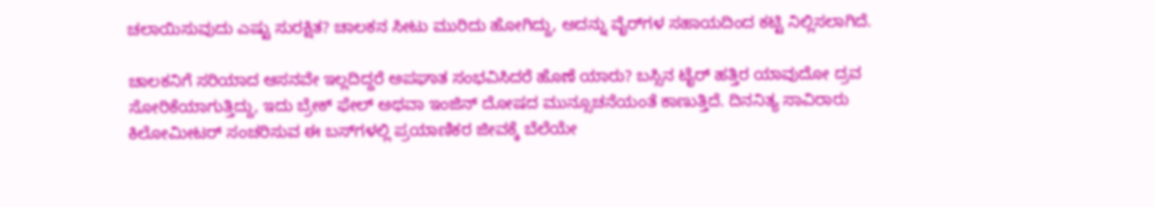ಚಲಾಯಿಸುವುದು ಎಷ್ಟು ಸುರಕ್ಷಿತ? ಚಾಲಕನ ಸೀಟು ಮುರಿದು ಹೋಗಿದ್ದು, ಅದನ್ನು ವೈರ್‌ಗಳ ಸಹಾಯದಿಂದ ಕಟ್ಟಿ ನಿಲ್ಲಿಸಲಾಗಿದೆ.

ಚಾಲಕನಿಗೆ ಸರಿಯಾದ ಆಸನವೇ ಇಲ್ಲದಿದ್ದರೆ ಅಪಘಾತ ಸಂಭವಿಸಿದರೆ ಹೊಣೆ ಯಾರು? ಬಸ್ಸಿನ ಟೈರ್ ಹತ್ತಿರ ಯಾವುದೋ ದ್ರವ ಸೋರಿಕೆಯಾಗುತ್ತಿದ್ದು, ಇದು ಬ್ರೇಕ್ ಫೇಲ್ ಅಥವಾ ಇಂಜಿನ್ ದೋಷದ ಮುನ್ಸೂಚನೆಯಂತೆ ಕಾಣುತ್ತಿದೆ. ದಿನನಿತ್ಯ ಸಾವಿರಾರು ಕಿಲೋಮೀಟರ್ ಸಂಚರಿಸುವ ಈ ಬಸ್‌ಗಳಲ್ಲಿ ಪ್ರಯಾಣಿಕರ ಜೀವಕ್ಕೆ ಬೆಲೆಯೇ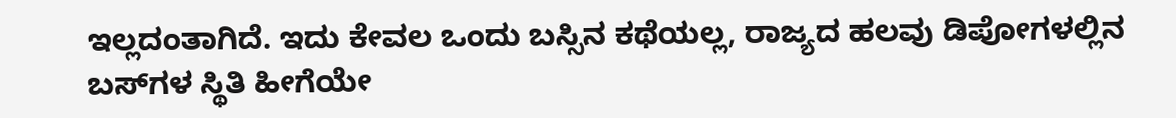ಇಲ್ಲದಂತಾಗಿದೆ. ಇದು ಕೇವಲ ಒಂದು ಬಸ್ಸಿನ ಕಥೆಯಲ್ಲ, ರಾಜ್ಯದ ಹಲವು ಡಿಪೋಗಳಲ್ಲಿನ ಬಸ್‌ಗಳ ಸ್ಥಿತಿ ಹೀಗೆಯೇ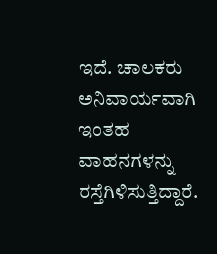ಇದೆ. ಚಾಲಕರು ಅನಿವಾರ್ಯವಾಗಿ ಇಂತಹ ವಾಹನಗಳನ್ನು ರಸ್ತೆಗಿಳಿಸುತ್ತಿದ್ದಾರೆ.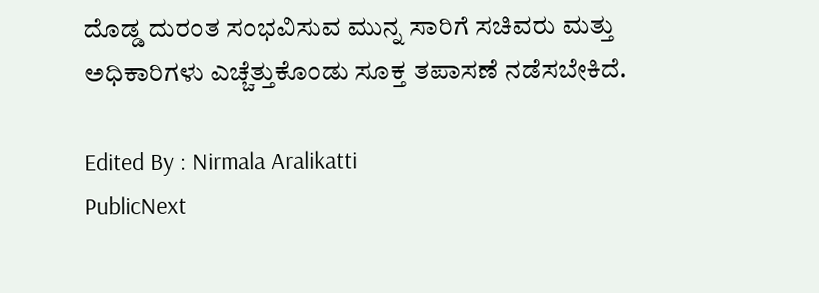ದೊಡ್ಡ ದುರಂತ ಸಂಭವಿಸುವ ಮುನ್ನ ಸಾರಿಗೆ ಸಚಿವರು ಮತ್ತು ಅಧಿಕಾರಿಗಳು ಎಚ್ಚೆತ್ತುಕೊಂಡು ಸೂಕ್ತ ತಪಾಸಣೆ ನಡೆಸಬೇಕಿದೆ.

Edited By : Nirmala Aralikatti
PublicNext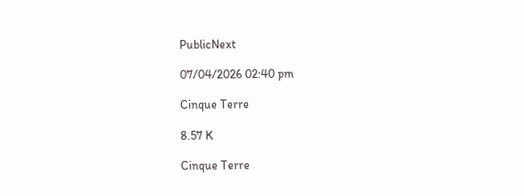PublicNext

07/04/2026 02:40 pm

Cinque Terre

8.57 K

Cinque Terre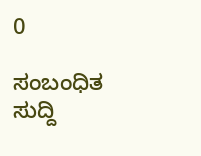0

ಸಂಬಂಧಿತ ಸುದ್ದಿ